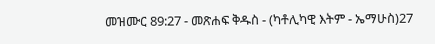መዝሙር 89:27 - መጽሐፍ ቅዱስ - (ካቶሊካዊ እትም - ኤማሁስ)27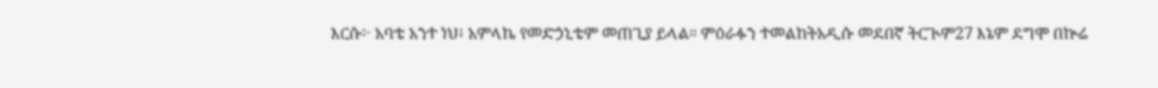እርሱ፦ አባቴ አንተ ነህ፥ አምላኬ የመድኃኒቴም መጠጊያ ይላል። ምዕራፉን ተመልከትአዲሱ መደበኛ ትርጒም27 እኔም ደግሞ በኵሬ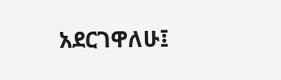አደርገዋለሁ፤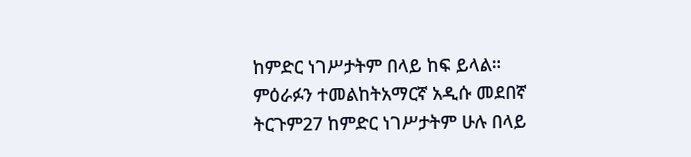ከምድር ነገሥታትም በላይ ከፍ ይላል። ምዕራፉን ተመልከትአማርኛ አዲሱ መደበኛ ትርጉም27 ከምድር ነገሥታትም ሁሉ በላይ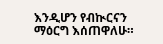እንዲሆን የብኲርናን ማዕርግ እሰጠዋለሁ።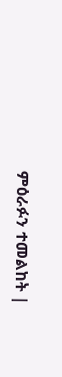ምዕራፉን ተመልከት |